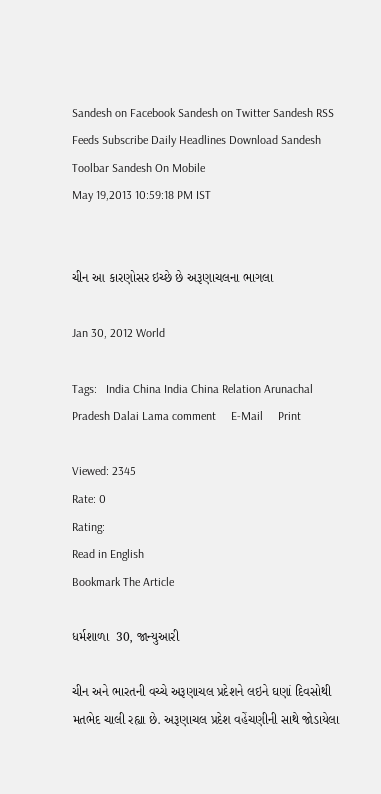Sandesh on Facebook Sandesh on Twitter Sandesh RSS Feeds Subscribe Daily Headlines Download Sandesh Toolbar Sandesh On Mobile
May 19,2013 10:59:18 PM IST


ચીન આ કારણોસર ઇચ્છે છે અરૂણાચલના ભાગલા

Jan 30, 2012 World

Tags:   India China India China Relation Arunachal Pradesh Dalai Lama comment     E-Mail     Print

Viewed: 2345
Rate: 0
Rating:
Read in English
Bookmark The Article

ધર્મશાળા  30, જાન્યુઆરી

ચીન અને ભારતની વચ્ચે અરૂણાચલ પ્રદેશને લઇને ઘણાં દિવસોથી મતભેદ ચાલી રહ્યા છે. અરૂણાચલ પ્રદેશ વહેંચણીની સાથે જોડાયેલા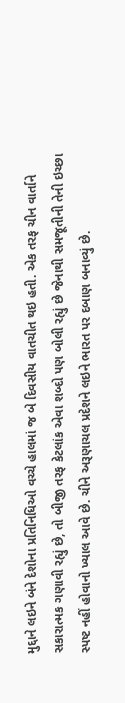મુદ્દાને લઇને બંને દેશોના પ્રતિનિધિઓ વચ્ચે હાલમાં જ બે દિવસીય વાતચીત થઇ હતી. એક તરફ ચીન વાર્તાને સકારાત્મક ગણાવી રહ્યું છે, તો બીજી તરફ કેટલાંક એવા શબ્દો પણ બોલી રહ્યું છે જેનાથી સમજૂતીની તેની ઇચ્છા સ્પષ્ટ નહીં હોવાનો ખ્યાલ આવે છે. ચીને અરૂણાચલ પ્રદેશને લઇને ભારત પર દબાણ બનાવ્યું છે.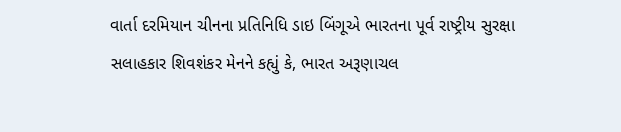વાર્તા દરમિયાન ચીનના પ્રતિનિધિ ડાઇ બિંગૂએ ભારતના પૂર્વ રાષ્ટ્રીય સુરક્ષા સલાહકાર શિવશંકર મેનને કહ્યું કે, ભારત અરૂણાચલ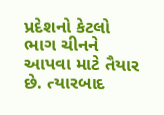પ્રદેશનો કેટલો ભાગ ચીનને આપવા માટે તૈયાર છે. ત્યારબાદ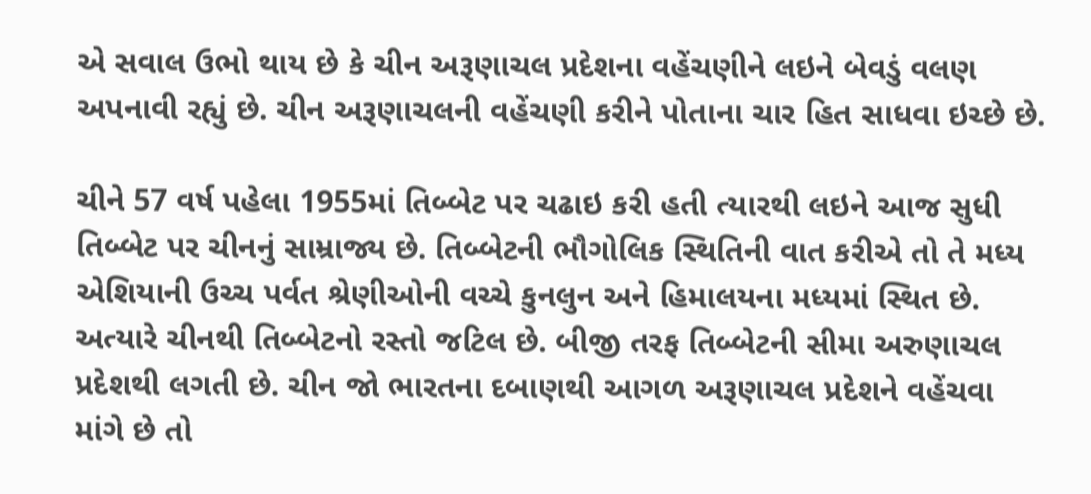એ સવાલ ઉભો થાય છે કે ચીન અરૂણાચલ પ્રદેશના વહેંચણીને લઇને બેવડું વલણ અપનાવી રહ્યું છે. ચીન અરૂણાચલની વહેંચણી કરીને પોતાના ચાર હિત સાધવા ઇચ્છે છે.

ચીને 57 વર્ષ પહેલા 1955માં તિબ્બેટ પર ચઢાઇ કરી હતી ત્યારથી લઇને આજ સુધી તિબ્બેટ પર ચીનનું સામ્રાજ્ય છે. તિબ્બેટની ભૌગોલિક સ્થિતિની વાત કરીએ તો તે મધ્ય એશિયાની ઉચ્ચ પર્વત શ્રેણીઓની વચ્ચે કુનલુન અને હિમાલયના મધ્યમાં સ્થિત છે. અત્યારે ચીનથી તિબ્બેટનો રસ્તો જટિલ છે. બીજી તરફ તિબ્બેટની સીમા અરુણાચલ પ્રદેશથી લગતી છે. ચીન જો ભારતના દબાણથી આગળ અરૂણાચલ પ્રદેશને વહેંચવા માંગે છે તો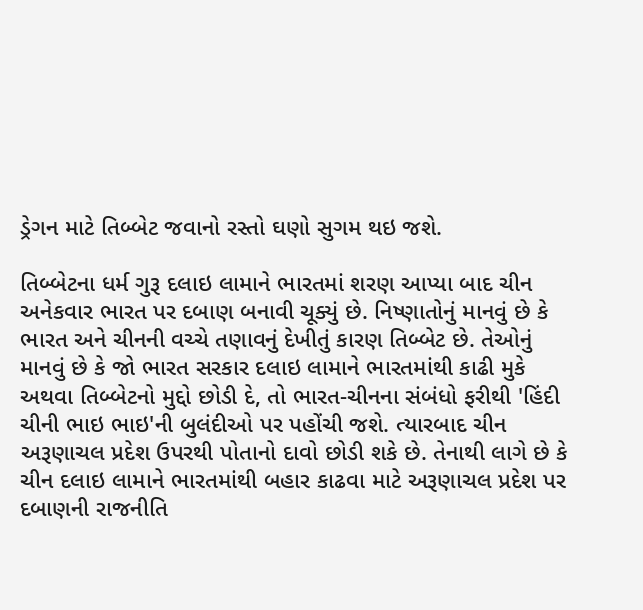ડ્રેગન માટે તિબ્બેટ જવાનો રસ્તો ઘણો સુગમ થઇ જશે.

તિબ્બેટના ધર્મ ગુરૂ દલાઇ લામાને ભારતમાં શરણ આપ્યા બાદ ચીન અનેકવાર ભારત પર દબાણ બનાવી ચૂક્યું છે. નિષ્ણાતોનું માનવું છે કે ભારત અને ચીનની વચ્ચે તણાવનું દેખીતું કારણ તિબ્બેટ છે. તેઓનું માનવું છે કે જો ભારત સરકાર દલાઇ લામાને ભારતમાંથી કાઢી મુકે અથવા તિબ્બેટનો મુદ્દો છોડી દે, તો ભારત-ચીનના સંબંધો ફરીથી 'હિંદી ચીની ભાઇ ભાઇ'ની બુલંદીઓ પર પહોંચી જશે. ત્યારબાદ ચીન અરૂણાચલ પ્રદેશ ઉપરથી પોતાનો દાવો છોડી શકે છે. તેનાથી લાગે છે કે ચીન દલાઇ લામાને ભારતમાંથી બહાર કાઢવા માટે અરૂણાચલ પ્રદેશ પર દબાણની રાજનીતિ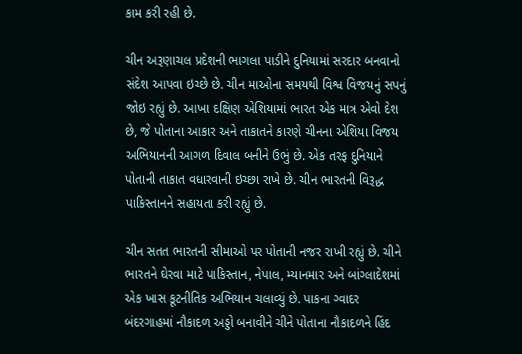કામ કરી રહી છે.

ચીન અરૂણાચલ પ્રદેશની ભાગલા પાડીને દુનિયામાં સરદાર બનવાનો સંદેશ આપવા ઇચ્છે છે. ચીન માઓના સમયથી વિશ્વ વિજયનું સપનું જોઇ રહ્યું છે. આખા દક્ષિણ એશિયામાં ભારત એક માત્ર એવો દેશ છે, જે પોતાના આકાર અને તાકાતને કારણે ચીનના એશિયા વિજય અભિયાનની આગળ દિવાલ બનીને ઉભું છે. એક તરફ દુનિયાને પોતાની તાકાત વધારવાની ઇચ્છા રાખે છે. ચીન ભારતની વિરૂદ્ધ પાકિસ્તાનને સહાયતા કરી રહ્યું છે.

ચીન સતત ભારતની સીમાઓ પર પોતાની નજર રાખી રહ્યું છે. ચીને ભારતને ઘેરવા માટે પાકિસ્તાન, નેપાલ, મ્યાનમાર અને બાંગ્લાદેશમાં એક ખાસ કૂટનીતિક અભિયાન ચલાવ્યું છે. પાકના ગ્વાદર બંદરગાહમાં નૌકાદળ અડ્ડો બનાવીને ચીને પોતાના નૌકાદળને હિંદ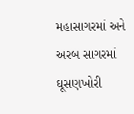મહાસાગરમાં અને અરબ સાગરમાં ઘૂસણખોરી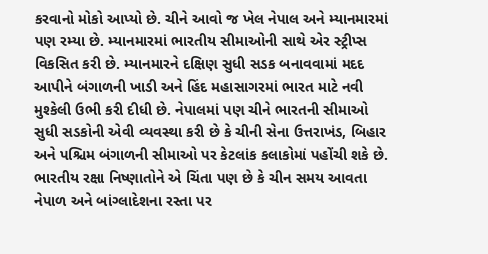કરવાનો મોકો આપ્યો છે. ચીને આવો જ ખેલ નેપાલ અને મ્યાનમારમાં પણ રમ્યા છે. મ્યાનમારમાં ભારતીય સીમાઓની સાથે એર સ્ટ્રીપ્સ વિકસિત કરી છે. મ્યાનમારને દક્ષિણ સુધી સડક બનાવવામાં મદદ આપીને બંગાળની ખાડી અને હિંદ મહાસાગરમાં ભારત માટે નવી મુશ્કેલી ઉભી કરી દીધી છે. નેપાલમાં પણ ચીને ભારતની સીમાઓ સુધી સડકોની એવી વ્યવસ્થા કરી છે કે ચીની સેના ઉત્તરાખંડ, બિહાર અને પશ્ચિમ બંગાળની સીમાઓ પર કેટલાંક કલાકોમાં પહોંચી શકે છે. ભારતીય રક્ષા નિષ્ણાતોને એ ચિંતા પણ છે કે ચીન સમય આવતા નેપાળ અને બાંગ્લાદેશના રસ્તા પર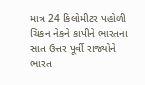માત્ર 24 કિલોમીટર પહોળી ચિકન નેકને કાપીને ભારતના સાત ઉત્તર પૂર્વી રાજ્યોને ભારત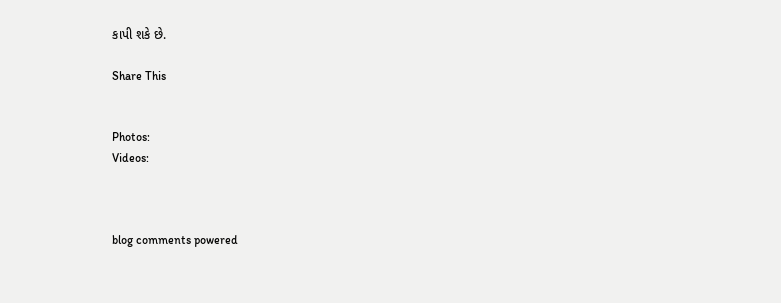કાપી શકે છે.

Share This


Photos:
Videos:



blog comments powered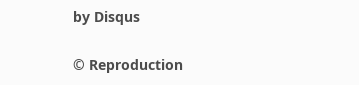by Disqus


© Reproduction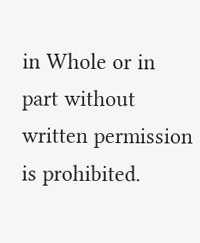in Whole or in part without written permission is prohibited.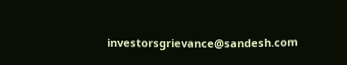investorsgrievance@sandesh.com